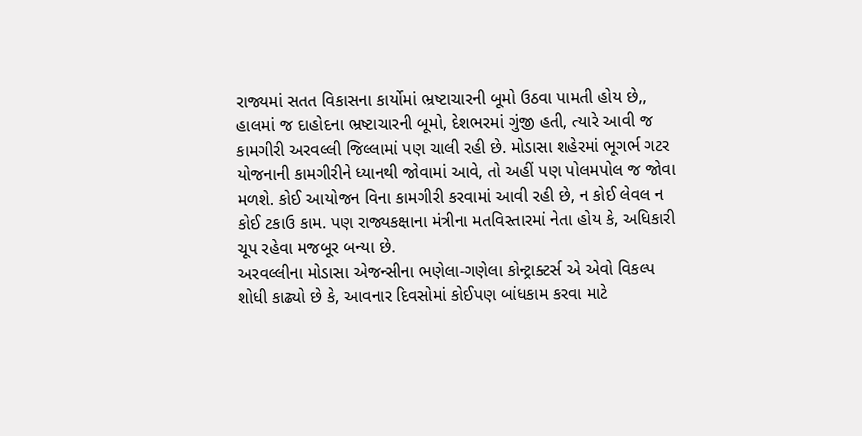રાજ્યમાં સતત વિકાસના કાર્યોમાં ભ્રષ્ટાચારની બૂમો ઉઠવા પામતી હોય છે,, હાલમાં જ દાહોદના ભ્રષ્ટાચારની બૂમો, દેશભરમાં ગુંજી હતી, ત્યારે આવી જ કામગીરી અરવલ્લી જિલ્લામાં પણ ચાલી રહી છે. મોડાસા શહેરમાં ભૂગર્ભ ગટર યોજનાની કામગીરીને ધ્યાનથી જોવામાં આવે, તો અહીં પણ પોલમપોલ જ જોવા મળશે. કોઈ આયોજન વિના કામગીરી કરવામાં આવી રહી છે, ન કોઈ લેવલ ન કોઈ ટકાઉ કામ. પણ રાજ્યકક્ષાના મંત્રીના મતવિસ્તારમાં નેતા હોય કે, અધિકારી ચૂપ રહેવા મજબૂર બન્યા છે.
અરવલ્લીના મોડાસા એજન્સીના ભણેલા-ગણેલા કોન્ટ્રાક્ટર્સ એ એવો વિકલ્પ શોધી કાઢ્યો છે કે, આવનાર દિવસોમાં કોઈપણ બાંધકામ કરવા માટે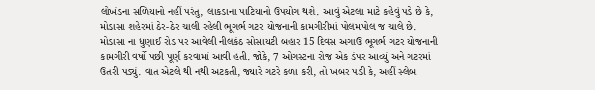લોખંડના સળિયાનો નહીં પરંતુ, લાકડાના પાટિયાનો ઉપયોગ થશે. આવું એટલા માટે કહેવું પડે છે કે, મોડાસા શહેરમાં ઠેર-ઠેર ચાલી રહેલી ભૂગર્ભ ગટર યોજનાની કામગીરીમાં પોલમપોલ જ ચાલે છે. મોડાસા ના ધુણાઈ રોડ પર આવેલી નીલકંઠ સોસાયટી બહાર 15 દિવસ અગાઉ ભૂગર્ભ ગટર યોજનાની કામગીરી વર્ષો પછી પૂર્ણ કરવામાં આવી હતી. જોકે, 7 ઓગસ્ટના રોજ એક ડંપર આવ્યું અને ગટરમાં ઉતરી પડ્યું. વાત એટલે થી નથી અટકતી, જ્યારે ગટરે કળા કરી, તો ખબર પડી કે, અહીં સ્લેબ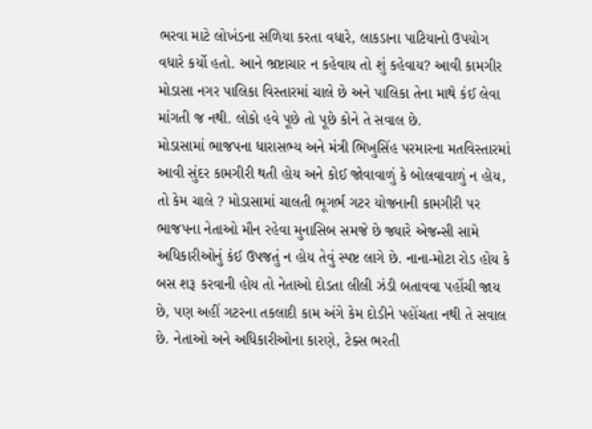ભરવા માટે લોખંડના સળિયા કરતા વધારે, લાકડાના પાટિયાનો ઉપયોગ વધારે કર્યો હતો. આને ભ્રષ્ટાચાર ન કહેવાય તો શું કહેવાય? આવી કામગીર મોડાસા નગર પાલિકા વિસ્તારમાં ચાલે છે અને પાલિકા તેના માથે કંઈ લેવા માંગતી જ નથી. લોકો હવે પૂછે તો પૂછે કોને તે સવાલ છે.
મોડાસામાં ભાજપના ધારાસભ્ય અને મંત્રી ભિખુસિંહ પરમારના મતવિસ્તારમાં આવી સુંદર કામગીરી થતી હોય અને કોઈ જોવાવાળું કે બોલવાવાળું ન હોય, તો કેમ ચાલે ? મોડાસામાં ચાલતી ભૂગર્ભ ગટર યોજનાની કામગીરી પર ભાજપના નેતાઓ મૌન રહેવા મુનાસિબ સમજે છે જ્યારે એજન્સી સામે અધિકારીઓનું કંઈ ઉપજતું ન હોય તેવું સ્પષ્ટ લાગે છે. નાના-મોટા રોડ હોય કે બસ શરૂ કરવાની હોય તો નેતાઓ દોડતા લીલી ઝંડી બતાવવા પહોંચી જાય છે, પણ અહીં ગટરના તકલાદી કામ અંગે કેમ દોડીને પહોંચતા નથી તે સવાલ છે. નેતાઓ અને અધિકારીઓના કારણે, ટેક્સ ભરતી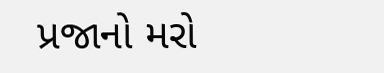પ્રજાનો મરો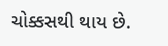ચોક્કસથી થાય છે.